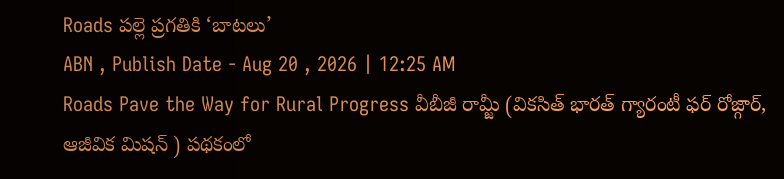Roads పల్లె ప్రగతికి ‘బాటలు’
ABN , Publish Date - Aug 20 , 2026 | 12:25 AM
Roads Pave the Way for Rural Progress వీబీజీ రామ్జీ (వికసిత్ భారత్ గ్యారంటీ ఫర్ రోజ్గార్, ఆజీవిక మిషన్ ) పథకంలో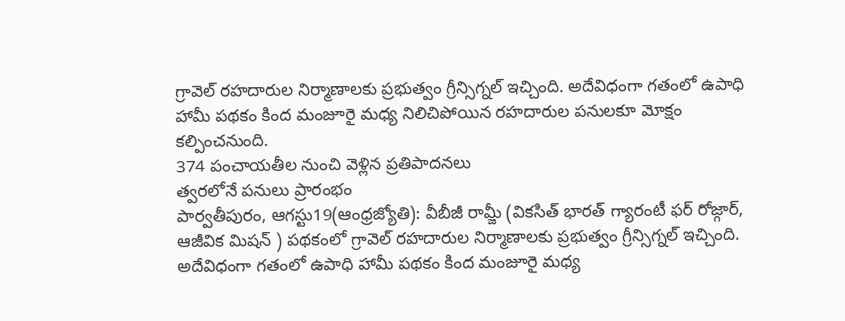గ్రావెల్ రహదారుల నిర్మాణాలకు ప్రభుత్వం గ్రీన్సిగ్నల్ ఇచ్చింది. అదేవిధంగా గతంలో ఉపాధి హామీ పథకం కింద మంజూరై మధ్య నిలిచిపోయిన రహదారుల పనులకూ మోక్షం కల్పించనుంది.
374 పంచాయతీల నుంచి వెళ్లిన ప్రతిపాదనలు
త్వరలోనే పనులు ప్రారంభం
పార్వతీపురం, ఆగస్టు19(ఆంధ్రజ్యోతి): వీబీజీ రామ్జీ (వికసిత్ భారత్ గ్యారంటీ ఫర్ రోజ్గార్, ఆజీవిక మిషన్ ) పథకంలో గ్రావెల్ రహదారుల నిర్మాణాలకు ప్రభుత్వం గ్రీన్సిగ్నల్ ఇచ్చింది. అదేవిధంగా గతంలో ఉపాధి హామీ పథకం కింద మంజూరై మధ్య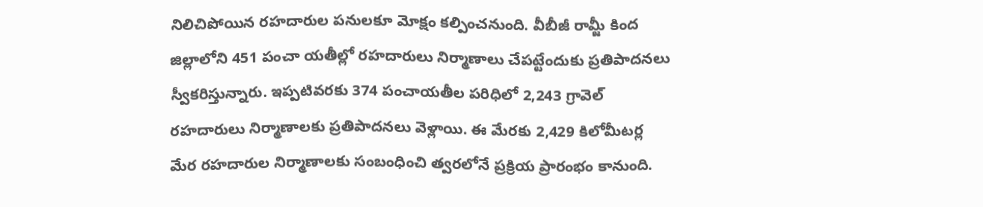నిలిచిపోయిన రహదారుల పనులకూ మోక్షం కల్పించనుంది. వీబీజీ రామ్జీ కింద జిల్లాలోని 451 పంచా యతీల్లో రహదారులు నిర్మాణాలు చేపట్టేందుకు ప్రతిపాదనలు స్వీకరిస్తున్నారు. ఇప్పటివరకు 374 పంచాయతీల పరిధిలో 2,243 గ్రావెల్ రహదారులు నిర్మాణాలకు ప్రతిపాదనలు వెళ్లాయి. ఈ మేరకు 2,429 కిలోమీటర్ల మేర రహదారుల నిర్మాణాలకు సంబంధించి త్వరలోనే ప్రక్రియ ప్రారంభం కానుంది.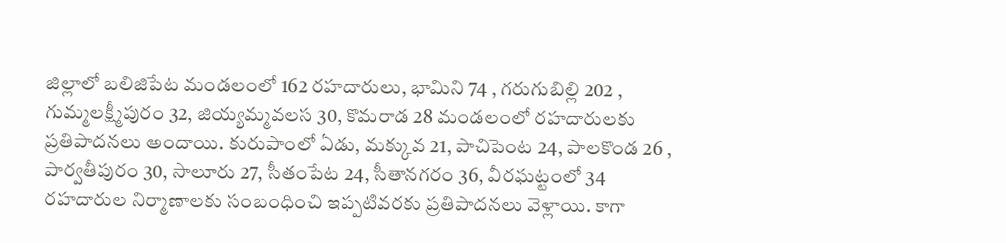జిల్లాలో బలిజిపేట మండలంలో 162 రహదారులు, భామిని 74 , గరుగుబిల్లి 202 , గుమ్మలక్ష్మీపురం 32, జియ్యమ్మవలస 30, కొమరాడ 28 మండలంలో రహదారులకు ప్రతిపాదనలు అందాయి. కురుపాంలో ఏడు, మక్కువ 21, పాచిపెంట 24, పాలకొండ 26 , పార్వతీపురం 30, సాలూరు 27, సీతంపేట 24, సీతానగరం 36, వీరఘట్టంలో 34 రహదారుల నిర్మాణాలకు సంబంధించి ఇప్పటివరకు ప్రతిపాదనలు వెళ్లాయి. కాగా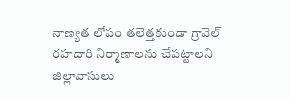నాణ్యత లోపం తలెత్తకుండా గ్రావెల్ రహదారి నిర్మాణాలను చేపట్టాలని జిల్లావాసులు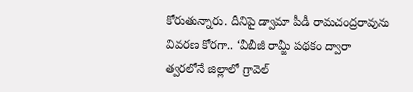కోరుతున్నారు. దీనిపై డ్వామా పీడీ రామచంద్రరావును వివరణ కోరగా.. ‘వీబీజీ రామ్జీ పథకం ద్వారా త్వరలోనే జిల్లాలో గ్రావెల్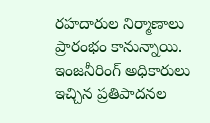రహదారుల నిర్మాణాలు ప్రారంభం కానున్నాయి. ఇంజనీరింగ్ అధికారులు ఇచ్చిన ప్రతిపాదనల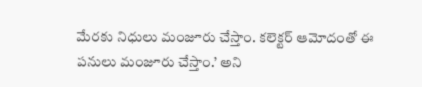మేరకు నిధులు మంజూరు చేస్తాం. కలెక్టర్ ఆమోదంతో ఈ పనులు మంజూరు చేస్తాం.’ అని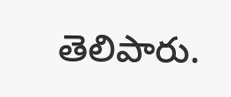తెలిపారు.